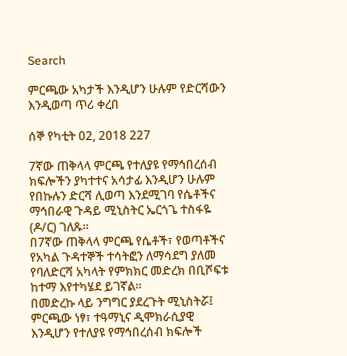Search

ምርጫው አካታች እንዲሆን ሁሉም የድርሻውን እንዲወጣ ጥሪ ቀረበ

ሰኞ የካቲት 02, 2018 227

7ኛው ጠቅላላ ምርጫ የተለያዩ የማኅበረሰብ ክፍሎችን ያካተተና አሳታፊ እንዲሆን ሁሉም የበኩሉን ድርሻ ሊወጣ እንደሚገባ የሴቶችና ማኅበራዊ ጉዳይ ሚኒስትር ኤርጎጌ ተስፋዬ (ዶ/ር) ገለጹ።
በ7ኛው ጠቅላላ ምርጫ የሴቶች፣ የወጣቶችና የአካል ጉዳተኞች ተሳትፎን ለማሳደግ ያለመ የባለድርሻ አካላት የምክክር መድረክ በቢሾፍቱ ከተማ እየተካሄደ ይገኛል።
በመድረኩ ላይ ንግግር ያደረጉት ሚኒስትሯ፤ ምርጫው ነፃ፣ ተዓማኒና ዲሞክራሲያዊ እንዲሆን የተለያዩ የማኅበረሰብ ክፍሎች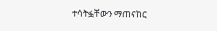ተሳትፏቸውን ማጠናከር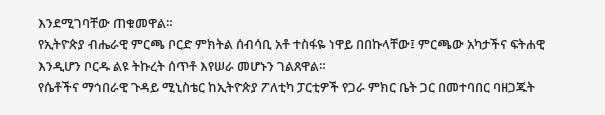እንደሚገባቸው ጠቁመዋል።
የኢትዮጵያ ብሔራዊ ምርጫ ቦርድ ምክትል ሰብሳቢ አቶ ተስፋዬ ነዋይ በበኩላቸው፤ ምርጫው አካታችና ፍትሐዊ እንዲሆን ቦርዱ ልዩ ትኩረት ሰጥቶ እየሠራ መሆኑን ገልጸዋል።
የሴቶችና ማኅበራዊ ጉዳይ ሚኒስቴር ከኢትዮጵያ ፖለቲካ ፓርቲዎች የጋራ ምክር ቤት ጋር በመተባበር ባዘጋጁት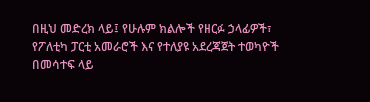በዚህ መድረክ ላይ፤ የሁሉም ክልሎች የዘርፉ ኃላፊዎች፣ የፖለቲካ ፓርቲ አመራሮች እና የተለያዩ አደረጃጀት ተወካዮች በመሳተፍ ላይ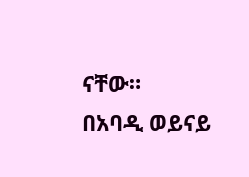ናቸው።
በአባዲ ወይናይ